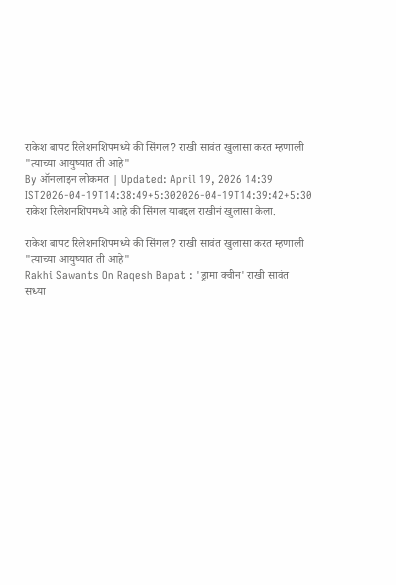राकेश बापट रिलेशनशिपमध्ये की सिंगल? राखी सावंत खुलासा करत म्हणाली "त्याच्या आयुष्यात ती आहे"
By ऑनलाइन लोकमत | Updated: April 19, 2026 14:39 IST2026-04-19T14:38:49+5:302026-04-19T14:39:42+5:30
राकेश रिलेशनशिपमध्ये आहे की सिंगल याबद्दल राखीनं खुलासा केला.

राकेश बापट रिलेशनशिपमध्ये की सिंगल? राखी सावंत खुलासा करत म्हणाली "त्याच्या आयुष्यात ती आहे"
Rakhi Sawants On Raqesh Bapat : 'ड्रामा क्वीन' राखी सावंत सध्या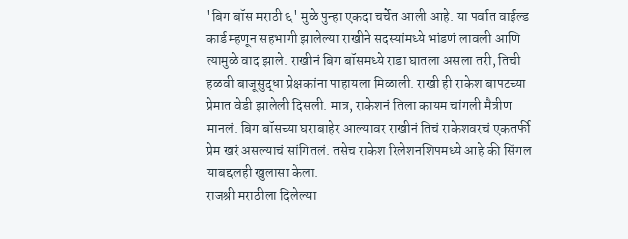'बिग बॉस मराठी ६' मुळे पुन्हा एकदा चर्चेत आली आहे. या पर्वात वाईल्ड कार्ड म्हणून सहभागी झालेल्या राखीने सदस्यांमध्ये भांडणं लावली आणि त्यामुळे वाद झाले. राखीनं बिग बॉसमध्ये राडा घातला असला तरी, तिची हळवी बाजूसुद्धा प्रेक्षकांना पाहायला मिळाली. राखी ही राकेश बापटच्या प्रेमात वेडी झालेली दिसली. मात्र, राकेशनं तिला कायम चांगली मैत्रीण मानलं. बिग बॉसच्या घराबाहेर आल्यावर राखीनं तिचं राकेशवरचं एकतर्फी प्रेम खरं असल्याचं सांगितलं. तसेच राकेश रिलेशनशिपमध्ये आहे की सिंगल याबद्दलही खुलासा केला.
राजश्री मराठीला दिलेल्या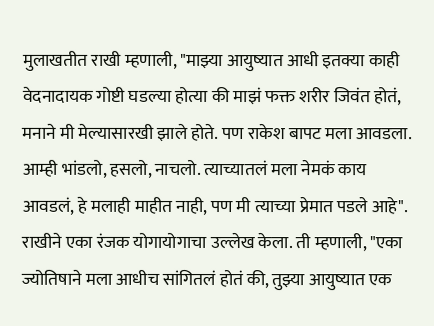मुलाखतीत राखी म्हणाली, "माझ्या आयुष्यात आधी इतक्या काही वेदनादायक गोष्टी घडल्या होत्या की माझं फक्त शरीर जिवंत होतं, मनाने मी मेल्यासारखी झाले होते. पण राकेश बापट मला आवडला. आम्ही भांडलो, हसलो, नाचलो. त्याच्यातलं मला नेमकं काय आवडलं, हे मलाही माहीत नाही, पण मी त्याच्या प्रेमात पडले आहे".
राखीने एका रंजक योगायोगाचा उल्लेख केला. ती म्हणाली, "एका ज्योतिषाने मला आधीच सांगितलं होतं की, तुझ्या आयुष्यात एक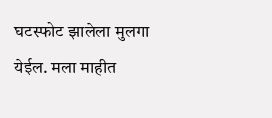घटस्फोट झालेला मुलगा येईल. मला माहीत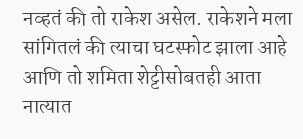नव्हतं की तो राकेश असेल. राकेशने मला सांगितलं की त्याचा घटस्फोट झाला आहे आणि तो शमिता शेट्टीसोबतही आता नात्यात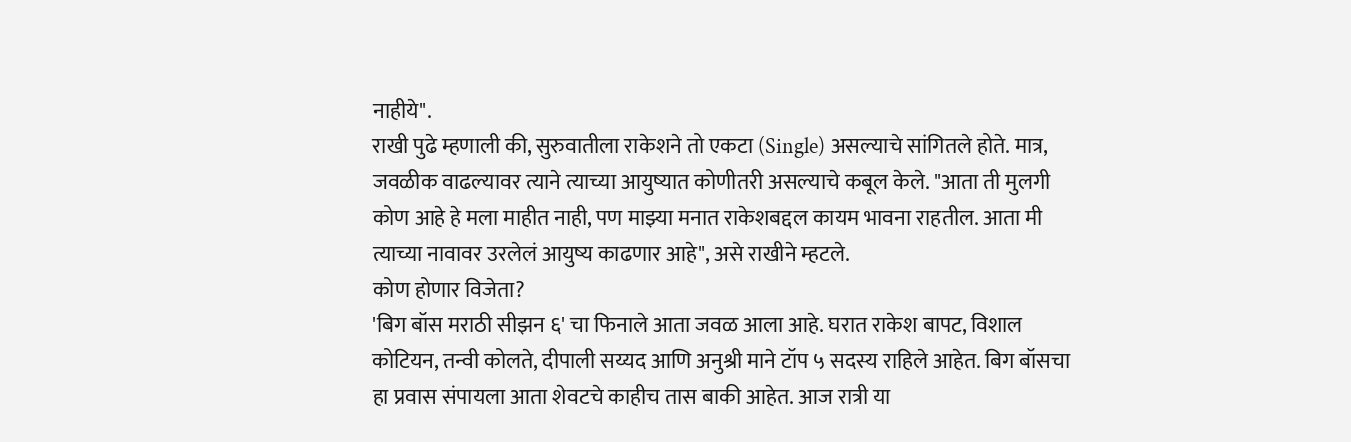नाहीये".
राखी पुढे म्हणाली की, सुरुवातीला राकेशने तो एकटा (Single) असल्याचे सांगितले होते. मात्र, जवळीक वाढल्यावर त्याने त्याच्या आयुष्यात कोणीतरी असल्याचे कबूल केले. "आता ती मुलगी कोण आहे हे मला माहीत नाही, पण माझ्या मनात राकेशबद्दल कायम भावना राहतील. आता मी त्याच्या नावावर उरलेलं आयुष्य काढणार आहे", असे राखीने म्हटले.
कोण होणार विजेता?
'बिग बॉस मराठी सीझन ६' चा फिनाले आता जवळ आला आहे. घरात राकेश बापट, विशाल कोटियन, तन्वी कोलते, दीपाली सय्यद आणि अनुश्री माने टॉप ५ सदस्य राहिले आहेत. बिग बॉसचा हा प्रवास संपायला आता शेवटचे काहीच तास बाकी आहेत. आज रात्री या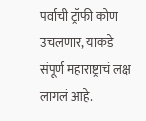पर्वाची ट्रॉफी कोण उचलणार, याकडे संपूर्ण महाराष्ट्राचं लक्ष लागलं आहे.